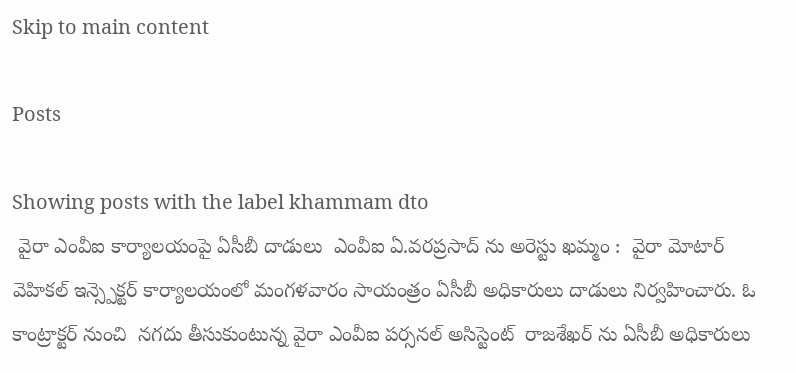Skip to main content

Posts

Showing posts with the label khammam dto
 వైరా ఎంవీఐ కార్యాలయంపై ఏసీబీ దాడులు  ఎంవీఐ ఏ.వరప్రసాద్ ను అరెస్టు ఖమ్మం :  వైరా మోటార్ వెహికల్ ఇన్స్పెక్టర్ కార్యాలయంలో మంగళవారం సాయంత్రం ఏసీబీ అధికారులు దాడులు నిర్వహించారు. ఓ కాంట్రాక్టర్ నుంచి  నగదు తీసుకుంటున్న వైరా ఎంవీఐ పర్సనల్ అసిస్టెంట్  రాజశేఖర్ ను ఏసీబీ అధికారులు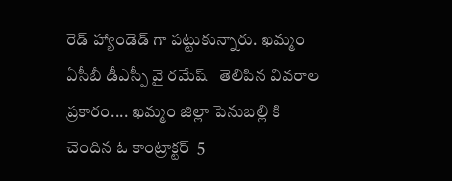రెడ్ హ్యాండెడ్ గా పట్టుకున్నారు. ఖమ్మం ఏసీబీ డీఎస్పీ వై రమేష్   తెలిపిన వివరాల ప్రకారం.... ఖమ్మం జిల్లా పెనుబల్లి కి చెందిన ఓ కాంట్రాక్టర్  5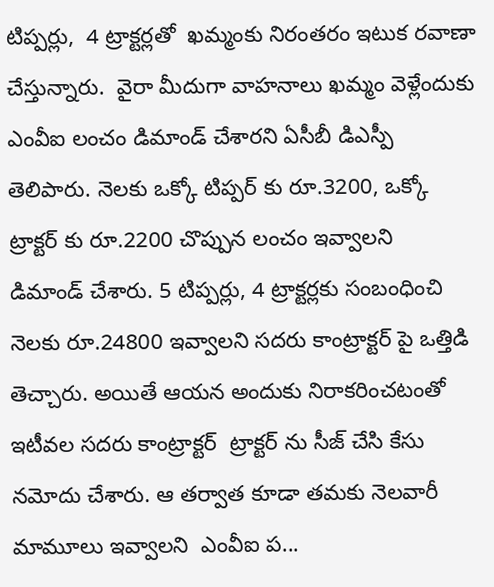టిప్పర్లు,  4 ట్రాక్టర్లతో  ఖమ్మంకు నిరంతరం ఇటుక రవాణా చేస్తున్నారు.  వైరా మీదుగా వాహనాలు ఖమ్మం వెళ్లేందుకు ఎంవీఐ లంచం డిమాండ్ చేశారని ఏసీబీ డిఎస్పీ తెలిపారు. నెలకు ఒక్కో టిప్పర్ కు రూ.3200, ఒక్కో ట్రాక్టర్ కు రూ.2200 చొప్పున లంచం ఇవ్వాలని  డిమాండ్ చేశారు. 5 టిప్పర్లు, 4 ట్రాక్టర్లకు సంబంధించి నెలకు రూ.24800 ఇవ్వాలని సదరు కాంట్రాక్టర్ పై ఒత్తిడి తెచ్చారు. అయితే ఆయన అందుకు నిరాకరించటంతో  ఇటీవల సదరు కాంట్రాక్టర్  ట్రాక్టర్ ను సీజ్ చేసి కేసు నమోదు చేశారు. ఆ తర్వాత కూడా తమకు నెలవారీ మామూలు ఇవ్వాలని  ఎంవీఐ ప...